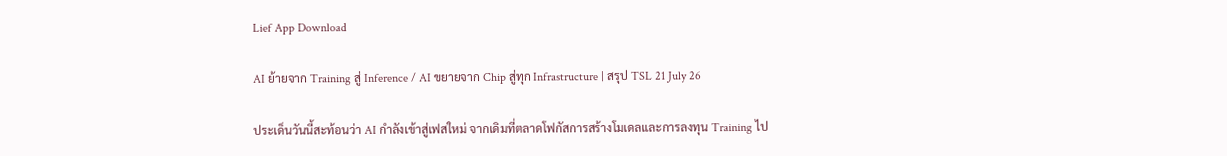Lief App Download

AI ย้ายจาก Training สู่ Inference / AI ขยายจาก Chip สู่ทุก Infrastructure | สรุป TSL 21 July 26

ประเด็นวันนี้สะท้อนว่า AI กำลังเข้าสู่เฟสใหม่ จากเดิมที่ตลาดโฟกัสการสร้างโมเดลและการลงทุน Training ไป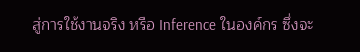สู่การใช้งานจริง หรือ Inference ในองค์กร ซึ่งจะ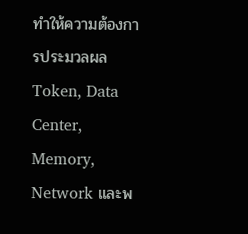ทำให้ความต้องการประมวลผล Token, Data Center, Memory, Network และพ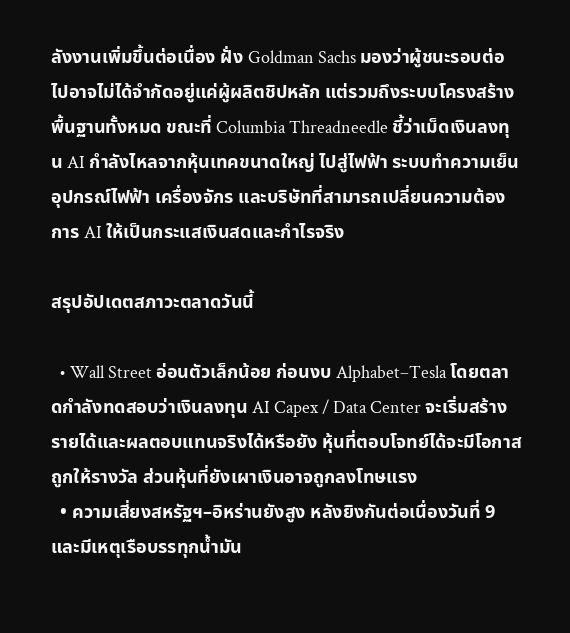ลังงานเพิ่มขึ้นต่อเนื่อง ฝั่ง Goldman Sachs มองว่าผู้ชนะรอบต่อไปอาจไม่ได้จำกัดอยู่แค่ผู้ผลิตชิปหลัก แต่รวมถึงระบบโครงสร้างพื้นฐานทั้งหมด ขณะที่ Columbia Threadneedle ชี้ว่าเม็ดเงินลงทุน AI กำลังไหลจากหุ้นเทคขนาดใหญ่ ไปสู่ไฟฟ้า ระบบทำความเย็น อุปกรณ์ไฟฟ้า เครื่องจักร และบริษัทที่สามารถเปลี่ยนความต้องการ AI ให้เป็นกระแสเงินสดและกำไรจริง

สรุปอัปเดตสภาวะตลาดวันนี้

  • Wall Street อ่อนตัวเล็กน้อย ก่อนงบ Alphabet–Tesla โดยตลาดกำลังทดสอบว่าเงินลงทุน AI Capex / Data Center จะเริ่มสร้างรายได้และผลตอบแทนจริงได้หรือยัง หุ้นที่ตอบโจทย์ได้จะมีโอกาสถูกให้รางวัล ส่วนหุ้นที่ยังเผาเงินอาจถูกลงโทษแรง
  • ความเสี่ยงสหรัฐฯ–อิหร่านยังสูง หลังยิงกันต่อเนื่องวันที่ 9 และมีเหตุเรือบรรทุกน้ำมัน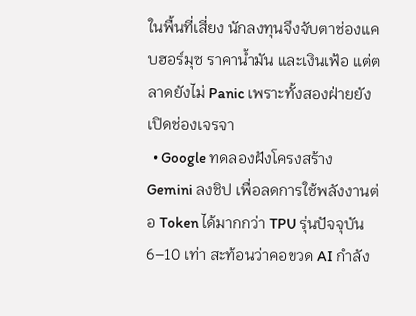ในพื้นที่เสี่ยง นักลงทุนจึงจับตาช่องแคบฮอร์มุซ ราคาน้ำมัน และเงินเฟ้อ แต่ตลาดยังไม่ Panic เพราะทั้งสองฝ่ายยังเปิดช่องเจรจา
  • Google ทดลองฝังโครงสร้าง Gemini ลงชิป เพื่อลดการใช้พลังงานต่อ Token ได้มากกว่า TPU รุ่นปัจจุบัน 6–10 เท่า สะท้อนว่าคอขวด AI กำลัง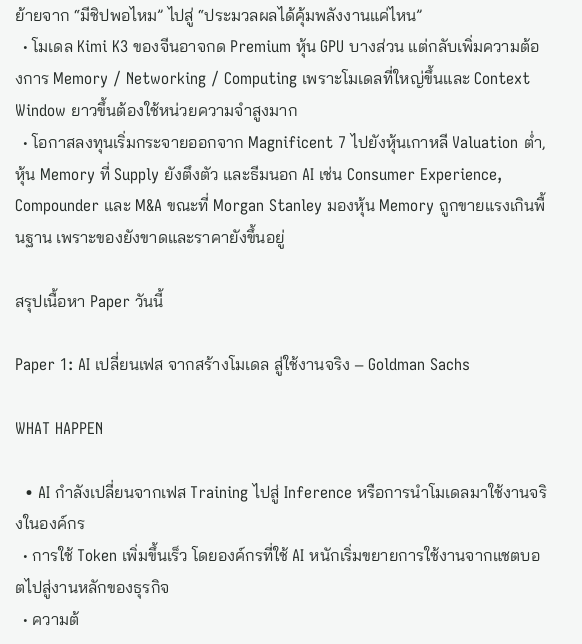ย้ายจาก “มีชิปพอไหม” ไปสู่ “ประมวลผลได้คุ้มพลังงานแค่ไหน”
  • โมเดล Kimi K3 ของจีนอาจกด Premium หุ้น GPU บางส่วน แต่กลับเพิ่มความต้องการ Memory / Networking / Computing เพราะโมเดลที่ใหญ่ขึ้นและ Context Window ยาวขึ้นต้องใช้หน่วยความจำสูงมาก
  • โอกาสลงทุนเริ่มกระจายออกจาก Magnificent 7 ไปยังหุ้นเกาหลี Valuation ต่ำ, หุ้น Memory ที่ Supply ยังตึงตัว และธีมนอก AI เช่น Consumer Experience, Compounder และ M&A ขณะที่ Morgan Stanley มองหุ้น Memory ถูกขายแรงเกินพื้นฐาน เพราะของยังขาดและราคายังขึ้นอยู่

สรุปเนื้อหา Paper วันนี้

Paper 1: AI เปลี่ยนเฟส จากสร้างโมเดล สู่ใช้งานจริง – Goldman Sachs

WHAT HAPPEN

  • AI กำลังเปลี่ยนจากเฟส Training ไปสู่ Inference หรือการนำโมเดลมาใช้งานจริงในองค์กร
  • การใช้ Token เพิ่มขึ้นเร็ว โดยองค์กรที่ใช้ AI หนักเริ่มขยายการใช้งานจากแชตบอตไปสู่งานหลักของธุรกิจ
  • ความต้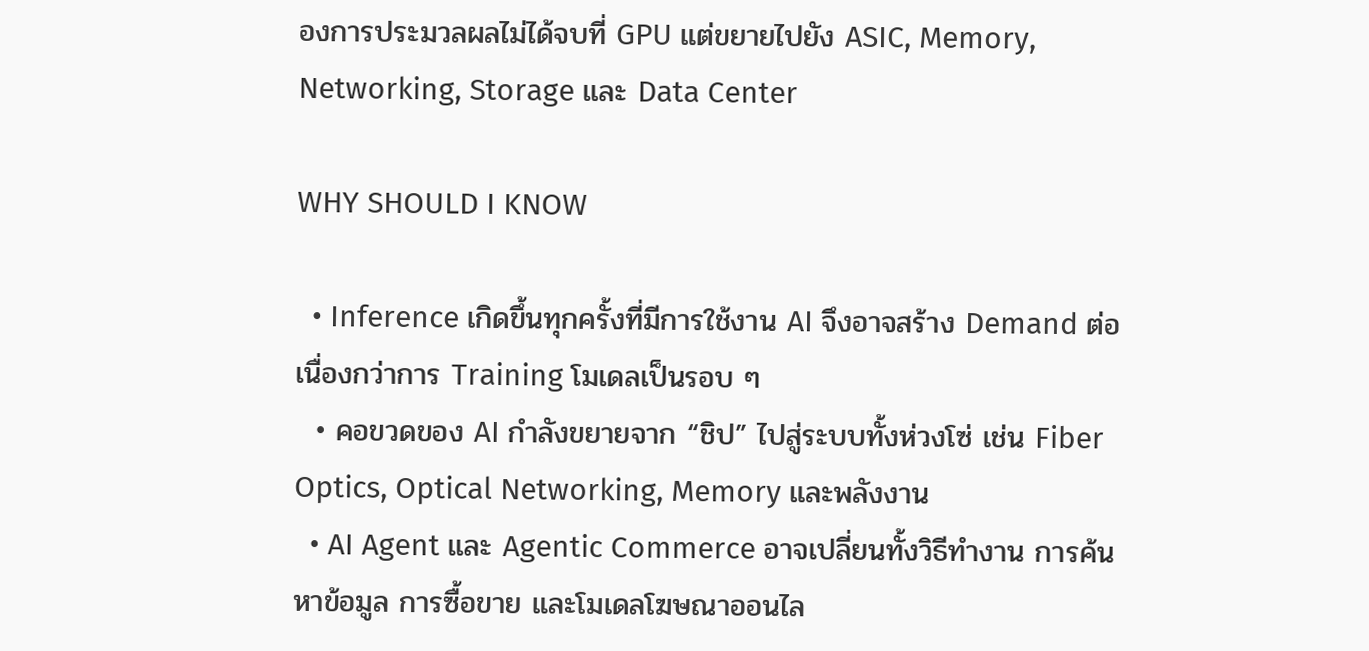องการประมวลผลไม่ได้จบที่ GPU แต่ขยายไปยัง ASIC, Memory, Networking, Storage และ Data Center

WHY SHOULD I KNOW

  • Inference เกิดขึ้นทุกครั้งที่มีการใช้งาน AI จึงอาจสร้าง Demand ต่อเนื่องกว่าการ Training โมเดลเป็นรอบ ๆ
  • คอขวดของ AI กำลังขยายจาก “ชิป” ไปสู่ระบบทั้งห่วงโซ่ เช่น Fiber Optics, Optical Networking, Memory และพลังงาน
  • AI Agent และ Agentic Commerce อาจเปลี่ยนทั้งวิธีทำงาน การค้นหาข้อมูล การซื้อขาย และโมเดลโฆษณาออนไล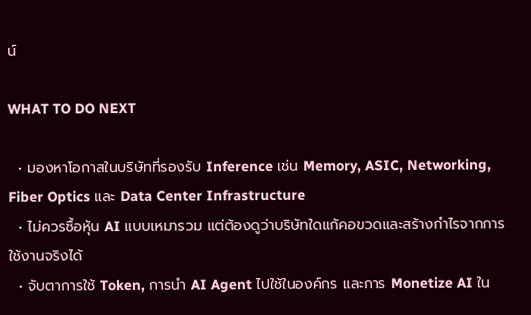น์

WHAT TO DO NEXT

  • มองหาโอกาสในบริษัทที่รองรับ Inference เช่น Memory, ASIC, Networking, Fiber Optics และ Data Center Infrastructure
  • ไม่ควรซื้อหุ้น AI แบบเหมารวม แต่ต้องดูว่าบริษัทใดแก้คอขวดและสร้างกำไรจากการใช้งานจริงได้
  • จับตาการใช้ Token, การนำ AI Agent ไปใช้ในองค์กร และการ Monetize AI ใน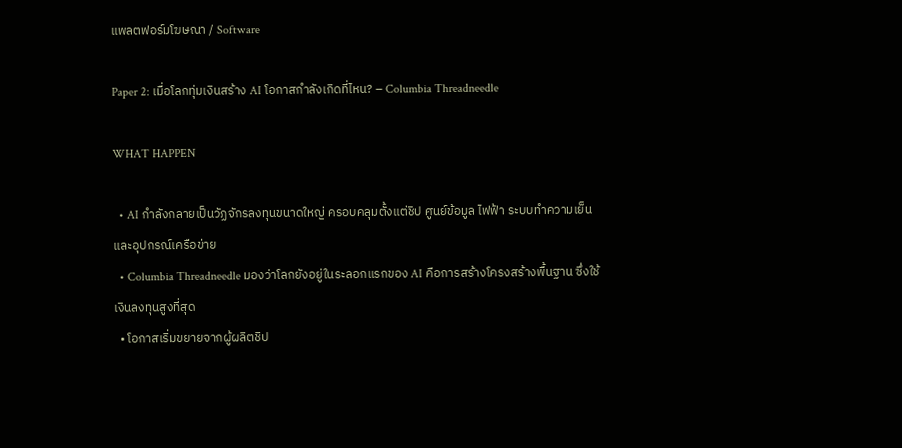แพลตฟอร์มโฆษณา / Software

Paper 2: เมื่อโลกทุ่มเงินสร้าง AI โอกาสกำลังเกิดที่ไหน? – Columbia Threadneedle

WHAT HAPPEN

  • AI กำลังกลายเป็นวัฏจักรลงทุนขนาดใหญ่ ครอบคลุมตั้งแต่ชิป ศูนย์ข้อมูล ไฟฟ้า ระบบทำความเย็น และอุปกรณ์เครือข่าย
  • Columbia Threadneedle มองว่าโลกยังอยู่ในระลอกแรกของ AI คือการสร้างโครงสร้างพื้นฐาน ซึ่งใช้เงินลงทุนสูงที่สุด
  • โอกาสเริ่มขยายจากผู้ผลิตชิป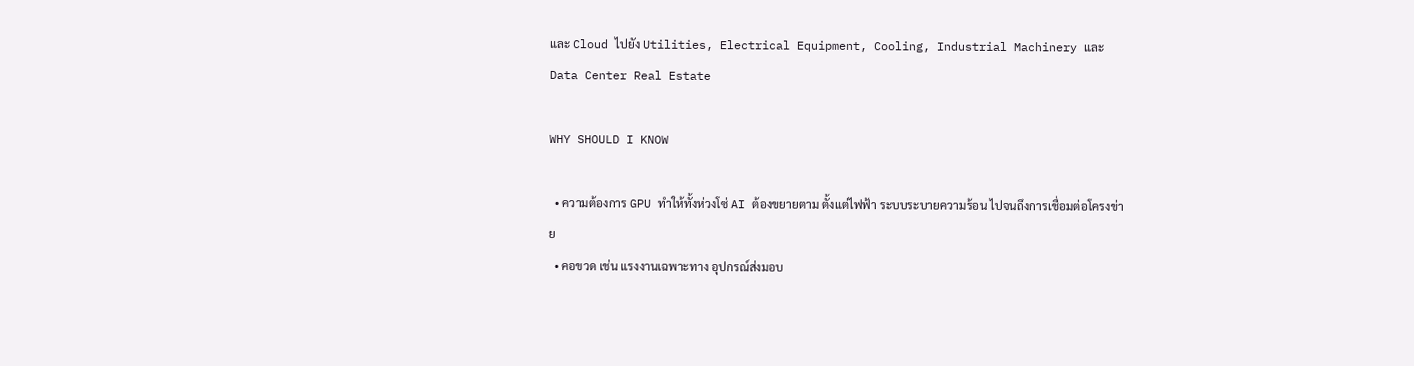และ Cloud ไปยัง Utilities, Electrical Equipment, Cooling, Industrial Machinery และ Data Center Real Estate

WHY SHOULD I KNOW

  • ความต้องการ GPU ทำให้ทั้งห่วงโซ่ AI ต้องขยายตาม ตั้งแต่ไฟฟ้า ระบบระบายความร้อน ไปจนถึงการเชื่อมต่อโครงข่าย
  • คอขวด เช่น แรงงานเฉพาะทาง อุปกรณ์ส่งมอบ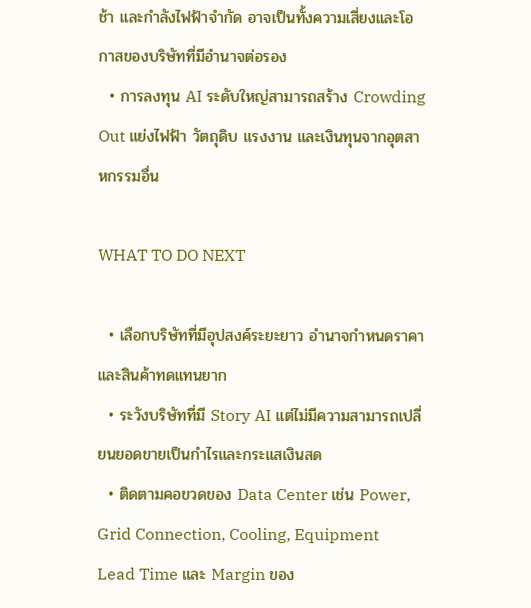ช้า และกำลังไฟฟ้าจำกัด อาจเป็นทั้งความเสี่ยงและโอกาสของบริษัทที่มีอำนาจต่อรอง
  • การลงทุน AI ระดับใหญ่สามารถสร้าง Crowding Out แย่งไฟฟ้า วัตถุดิบ แรงงาน และเงินทุนจากอุตสาหกรรมอื่น

WHAT TO DO NEXT

  • เลือกบริษัทที่มีอุปสงค์ระยะยาว อำนาจกำหนดราคา และสินค้าทดแทนยาก
  • ระวังบริษัทที่มี Story AI แต่ไม่มีความสามารถเปลี่ยนยอดขายเป็นกำไรและกระแสเงินสด
  • ติดตามคอขวดของ Data Center เช่น Power, Grid Connection, Cooling, Equipment Lead Time และ Margin ของ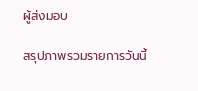ผู้ส่งมอบ

สรุปภาพรวมรายการวันนี้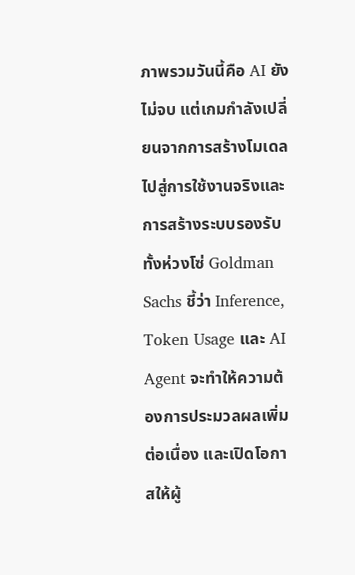ภาพรวมวันนี้คือ AI ยังไม่จบ แต่เกมกำลังเปลี่ยนจากการสร้างโมเดล ไปสู่การใช้งานจริงและการสร้างระบบรองรับทั้งห่วงโซ่ Goldman Sachs ชี้ว่า Inference, Token Usage และ AI Agent จะทำให้ความต้องการประมวลผลเพิ่มต่อเนื่อง และเปิดโอกาสให้ผู้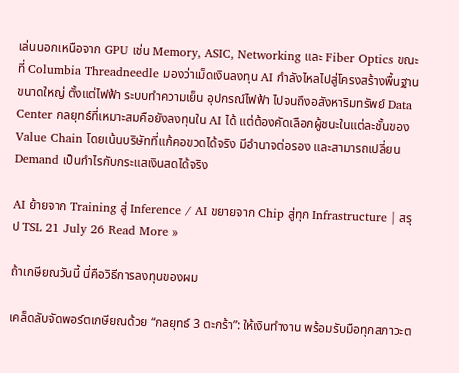เล่นนอกเหนือจาก GPU เช่น Memory, ASIC, Networking และ Fiber Optics ขณะที่ Columbia Threadneedle มองว่าเม็ดเงินลงทุน AI กำลังไหลไปสู่โครงสร้างพื้นฐานขนาดใหญ่ ตั้งแต่ไฟฟ้า ระบบทำความเย็น อุปกรณ์ไฟฟ้า ไปจนถึงอสังหาริมทรัพย์ Data Center กลยุทธ์ที่เหมาะสมคือยังลงทุนใน AI ได้ แต่ต้องคัดเลือกผู้ชนะในแต่ละชั้นของ Value Chain โดยเน้นบริษัทที่แก้คอขวดได้จริง มีอำนาจต่อรอง และสามารถเปลี่ยน Demand เป็นกำไรกับกระแสเงินสดได้จริง

AI ย้ายจาก Training สู่ Inference / AI ขยายจาก Chip สู่ทุก Infrastructure | สรุป TSL 21 July 26 Read More »

ถ้าเกษียณวันนี้ นี่คือวิธีการลงทุนของผม

เคล็ดลับจัดพอร์ตเกษียณด้วย “กลยุทธ์ 3 ตะกร้า”: ให้เงินทำงาน พร้อมรับมือทุกสภาวะต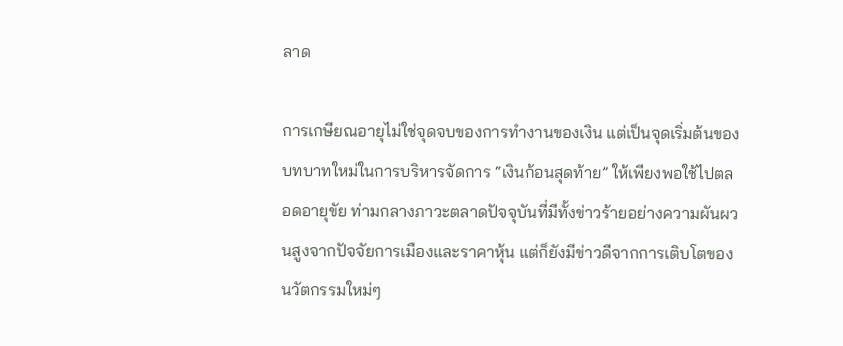ลาด

การเกษียณอายุไม่ใช่จุดจบของการทำงานของเงิน แต่เป็นจุดเริ่มต้นของบทบาทใหม่ในการบริหารจัดการ “เงินก้อนสุดท้าย” ให้เพียงพอใช้ไปตลอดอายุขัย ท่ามกลางภาวะตลาดปัจจุบันที่มีทั้งข่าวร้ายอย่างความผันผวนสูงจากปัจจัยการเมืองและราคาหุ้น แต่ก็ยังมีข่าวดีจากการเติบโตของนวัตกรรมใหม่ๆ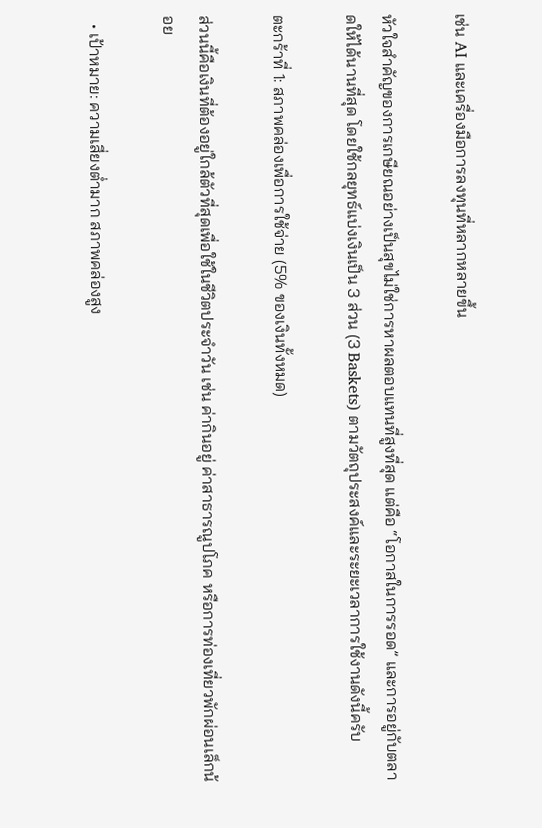เช่น AI และเครื่องมือการลงทุนที่หลากหลายขึ้น

หัวใจสำคัญของการเกษียณอย่างเป็นสุขไม่ใช่การหาผลตอบแทนที่สูงที่สุด แต่คือ “โอกาสในการรอด” และการอยู่กับตลาดให้ได้นานที่สุด โดยใช้กลยุทธ์แบ่งเงินเป็น 3 ส่วน (3 Baskets) ตามวัตถุประสงค์และระยะเวลาการใช้งานดังนี้ครับ

ตะกร้าที่ 1: สภาพคล่องเพื่อการใช้จ่าย (5% ของเงินทั้งหมด)

ส่วนนี้คือเงินที่ต้องอยู่ใกล้ตัวที่สุดเพื่อใช้ในชีวิตประจำวัน เช่น ค่ากินอยู่ ค่าสาธารณูปโภค หรือการท่องเที่ยวพักผ่อนเล็กน้อย

  • เป้าหมาย: ความเสี่ยงต่ำมาก สภาพคล่องสูง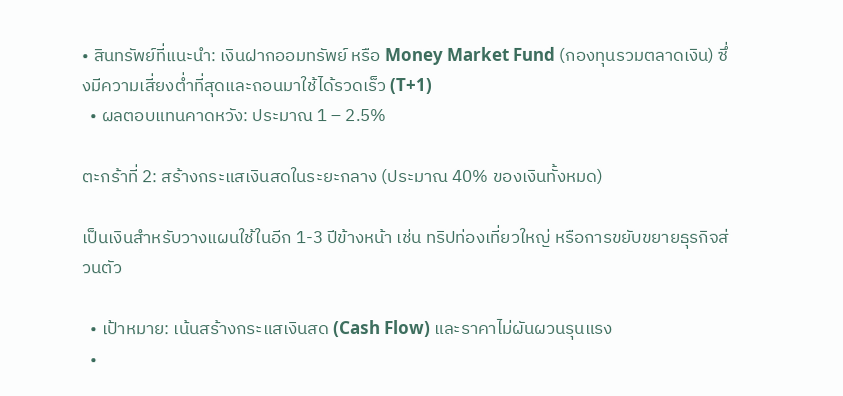• สินทรัพย์ที่แนะนำ: เงินฝากออมทรัพย์ หรือ Money Market Fund (กองทุนรวมตลาดเงิน) ซึ่งมีความเสี่ยงต่ำที่สุดและถอนมาใช้ได้รวดเร็ว (T+1)
  • ผลตอบแทนคาดหวัง: ประมาณ 1 – 2.5%

ตะกร้าที่ 2: สร้างกระแสเงินสดในระยะกลาง (ประมาณ 40% ของเงินทั้งหมด)

เป็นเงินสำหรับวางแผนใช้ในอีก 1-3 ปีข้างหน้า เช่น ทริปท่องเที่ยวใหญ่ หรือการขยับขยายธุรกิจส่วนตัว

  • เป้าหมาย: เน้นสร้างกระแสเงินสด (Cash Flow) และราคาไม่ผันผวนรุนแรง
  •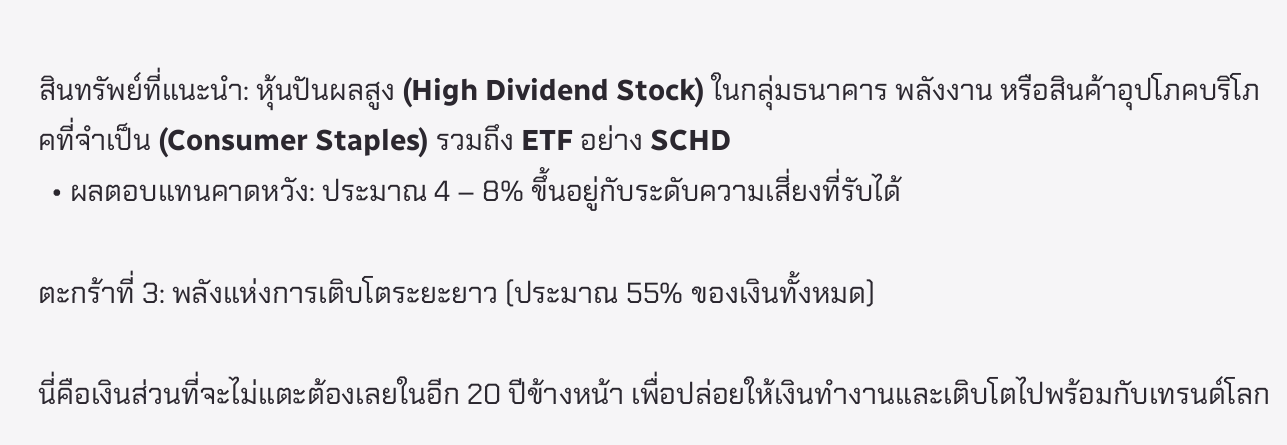สินทรัพย์ที่แนะนำ: หุ้นปันผลสูง (High Dividend Stock) ในกลุ่มธนาคาร พลังงาน หรือสินค้าอุปโภคบริโภคที่จำเป็น (Consumer Staples) รวมถึง ETF อย่าง SCHD
  • ผลตอบแทนคาดหวัง: ประมาณ 4 – 8% ขึ้นอยู่กับระดับความเสี่ยงที่รับได้

ตะกร้าที่ 3: พลังแห่งการเติบโตระยะยาว (ประมาณ 55% ของเงินทั้งหมด)

นี่คือเงินส่วนที่จะไม่แตะต้องเลยในอีก 20 ปีข้างหน้า เพื่อปล่อยให้เงินทำงานและเติบโตไปพร้อมกับเทรนด์โลก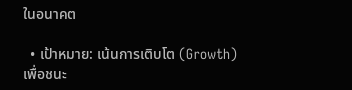ในอนาคต

  • เป้าหมาย: เน้นการเติบโต (Growth) เพื่อชนะ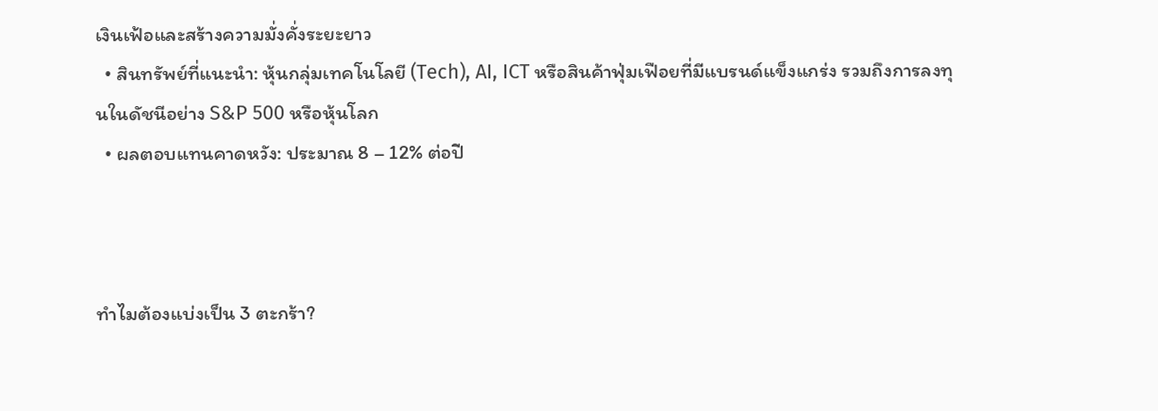เงินเฟ้อและสร้างความมั่งคั่งระยะยาว
  • สินทรัพย์ที่แนะนำ: หุ้นกลุ่มเทคโนโลยี (Tech), AI, ICT หรือสินค้าฟุ่มเฟือยที่มีแบรนด์แข็งแกร่ง รวมถึงการลงทุนในดัชนีอย่าง S&P 500 หรือหุ้นโลก
  • ผลตอบแทนคาดหวัง: ประมาณ 8 – 12% ต่อปี



ทำไมต้องแบ่งเป็น 3 ตะกร้า?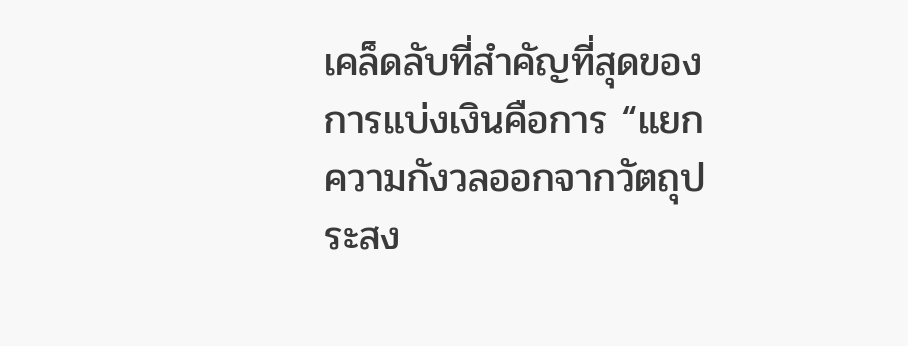เคล็ดลับที่สำคัญที่สุดของการแบ่งเงินคือการ “แยกความกังวลออกจากวัตถุประสง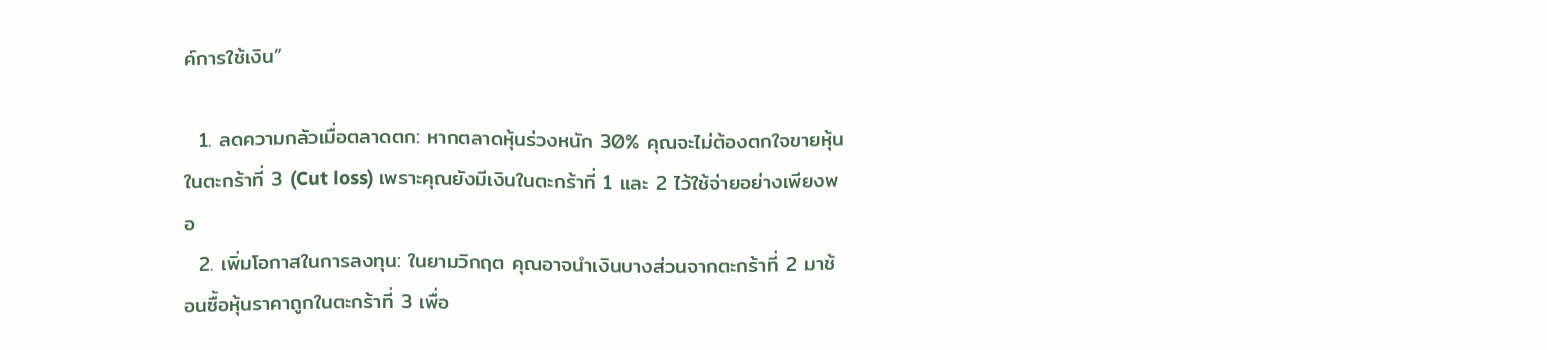ค์การใช้เงิน”

  1. ลดความกลัวเมื่อตลาดตก: หากตลาดหุ้นร่วงหนัก 30% คุณจะไม่ต้องตกใจขายหุ้นในตะกร้าที่ 3 (Cut loss) เพราะคุณยังมีเงินในตะกร้าที่ 1 และ 2 ไว้ใช้จ่ายอย่างเพียงพอ
  2. เพิ่มโอกาสในการลงทุน: ในยามวิกฤต คุณอาจนำเงินบางส่วนจากตะกร้าที่ 2 มาช้อนซื้อหุ้นราคาถูกในตะกร้าที่ 3 เพื่อ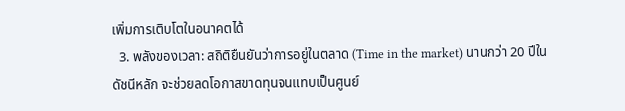เพิ่มการเติบโตในอนาคตได้
  3. พลังของเวลา: สถิติยืนยันว่าการอยู่ในตลาด (Time in the market) นานกว่า 20 ปีในดัชนีหลัก จะช่วยลดโอกาสขาดทุนจนแทบเป็นศูนย์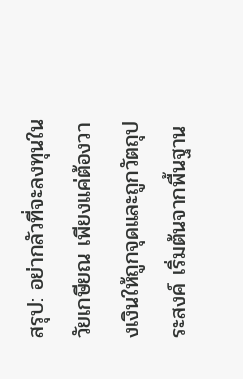สรุป: อย่ากลัวที่จะลงทุนในวัยเกษียณ เพียงแค่ต้องวางเงินให้ถูกจุดและถูกวัตถุประสงค์ เริ่มต้นจากพื้นฐาน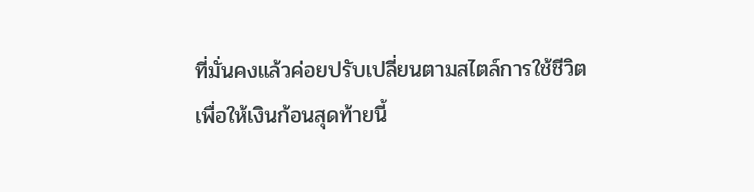ที่มั่นคงแล้วค่อยปรับเปลี่ยนตามสไตล์การใช้ชีวิต เพื่อให้เงินก้อนสุดท้ายนี้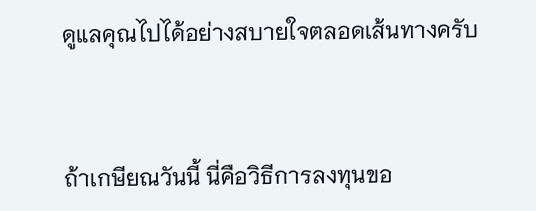ดูแลคุณไปได้อย่างสบายใจตลอดเส้นทางครับ



ถ้าเกษียณวันนี้ นี่คือวิธีการลงทุนขอ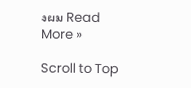งผม Read More »

Scroll to Top